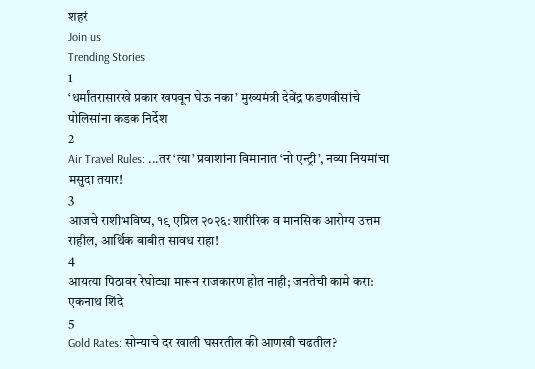शहरं
Join us
Trending Stories
1
‘धर्मांतरासारखे प्रकार खपवून घेऊ नका’ मुख्यमंत्री देवेंद्र फडणवीसांचे पोलिसांना कडक निर्देश
2
Air Travel Rules: ...तर ‘त्या’ प्रवाशांना विमानात ‘नो एन्ट्री’, नव्या नियमांचा मसुदा तयार!
3
आजचे राशीभविष्य, १९ एप्रिल २०२६: शारीरिक व मानसिक आरोग्य उत्तम राहील, आर्थिक बाबीत सावध राहा!
4
आयत्या पिठावर रेघोट्या मारून राजकारण होत नाही; जनतेची कामे करा: एकनाथ शिंदे
5
Gold Rates: सोन्याचे दर खाली घसरतील की आणखी चढतील?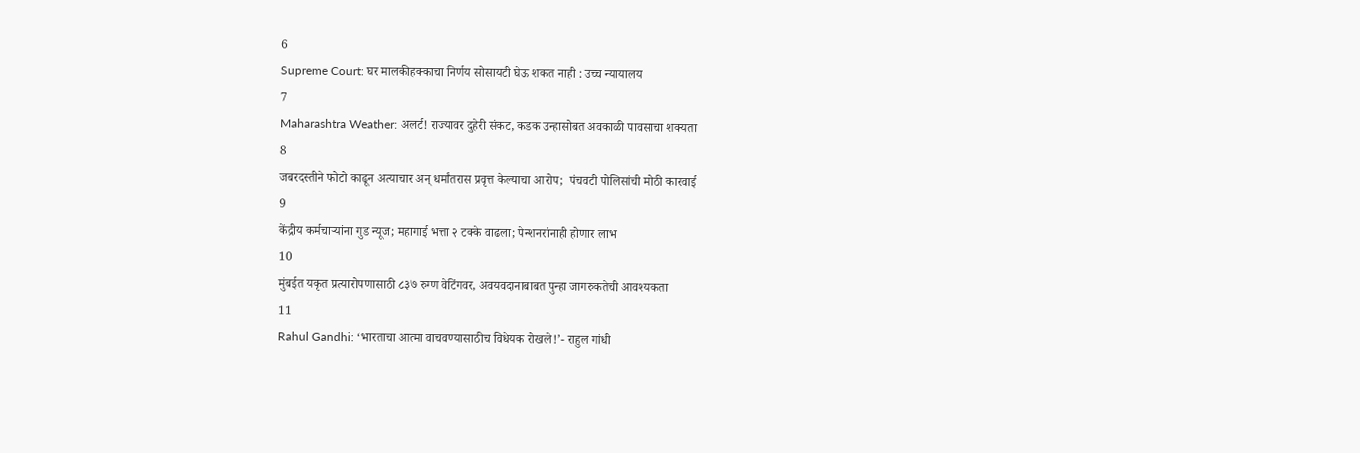6
Supreme Court: घर मालकीहक्काचा निर्णय सोसायटी घेऊ शकत नाही : उच्च न्यायालय
7
Maharashtra Weather: अलर्ट! राज्यावर दुहेरी संकट, कडक उन्हासोबत अवकाळी पावसाचा शक्यता
8
जबरदस्तीने फोटो काढून अत्याचार अन् धर्मांतरास प्रवृत्त केल्याचा आरोप;  पंचवटी पोलिसांची मोठी कारवाई
9
केंद्रीय कर्मचाऱ्यांना गुड न्यूज; महागाई भत्ता २ टक्के वाढला; पेन्शनरांनाही होणार लाभ
10
मुंबईत यकृत प्रत्यारोपणासाठी ८३७ रुग्ण वेटिंगवर, अवयवदानाबाबत पुन्हा जागरुकतेची आवश्यकता
11
Rahul Gandhi: ‘भारताचा आत्मा वाचवण्यासाठीच विधेयक रोखले!’- राहुल गांधी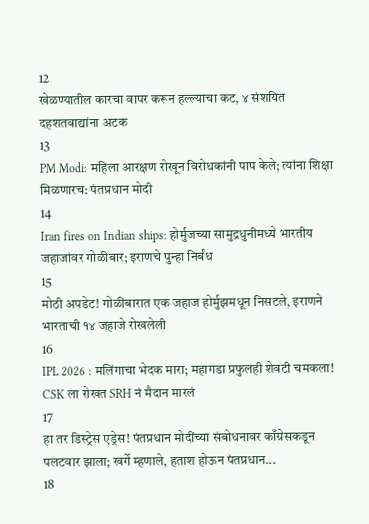12
खेळण्यातील कारचा वापर करून हल्ल्याचा कट, ४ संशयित दहशतवाद्यांना अटक
13
PM Modi: महिला आरक्षण रोखून विरोधकांनी पाप केले; त्यांना शिक्षा मिळणारच: पंतप्रधान मोदी
14
Iran fires on Indian ships: होर्मुजच्या सामुद्रधुनीमध्ये भारतीय जहाजांवर गोळीबार; इराणचे पुन्हा निर्बंध
15
मोठी अपडेट! गोळीबारात एक जहाज होर्मुझमधून निसटले, इराणने भारताची १४ जहाजे रोखलेली
16
IPL 2026 : मलिंगाचा भेदक मारा; महागडा प्रफुलही शेवटी चमकला! CSK ला रोखत SRH नं मैदान मारलं
17
हा तर डिस्ट्रेस एड्रेस! पंतप्रधान मोदींच्या संबोधनावर काँग्रेसकडून पलटवार झाला; खर्गे म्हणाले, हताश होऊन पंतप्रधान...
18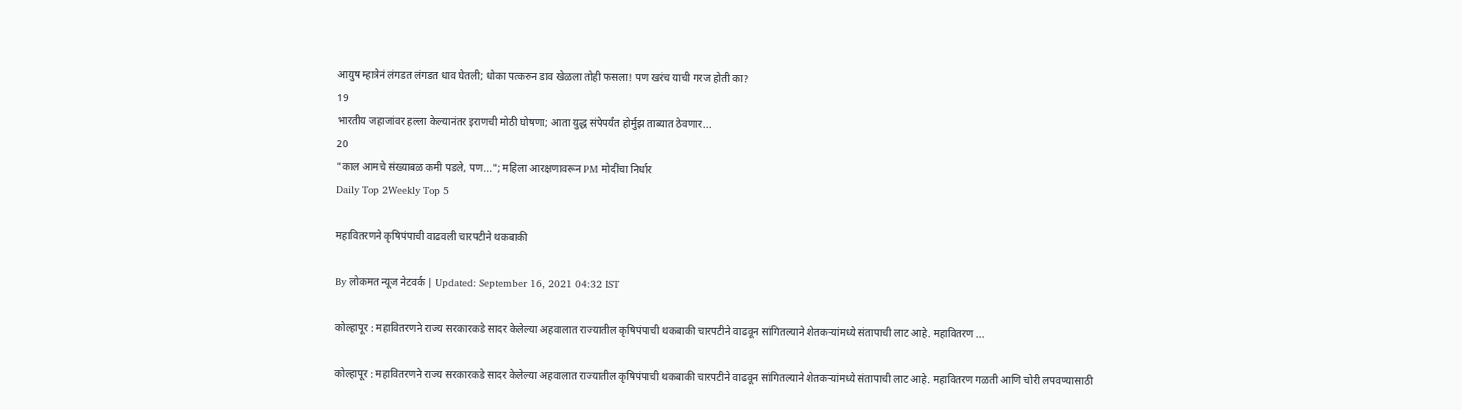आयुष म्हात्रेनं लंगडत लंगडत धाव घेतली; धोका पत्करुन डाव खेळला तोही फसला! पण खरंच याची गरज होती का?
19
भारतीय जहाजांवर हल्ला केल्यानंतर इराणची मोठी घोषणा; आता युद्ध संपेपर्यंत होर्मुझ ताब्यात ठेवणार...
20
"काल आमचे संख्याबळ कमी पडले, पण..."; महिला आरक्षणावरून PM मोदींचा निर्धार
Daily Top 2Weekly Top 5

महावितरणने कृषिपंपाची वाढवली चारपटीने थकबाकी

By लोकमत न्यूज नेटवर्क | Updated: September 16, 2021 04:32 IST

कोल्हापूर : महावितरणने राज्य सरकारकडे सादर केलेल्या अहवालात राज्यातील कृषिपंपाची थकबाकी चारपटीने वाढवून सांगितल्याने शेतकऱ्यांमध्ये संतापाची लाट आहे. महावितरण ...

कोल्हापूर : महावितरणने राज्य सरकारकडे सादर केलेल्या अहवालात राज्यातील कृषिपंपाची थकबाकी चारपटीने वाढवून सांगितल्याने शेतकऱ्यांमध्ये संतापाची लाट आहे. महावितरण गळती आणि चोरी लपवण्यासाठी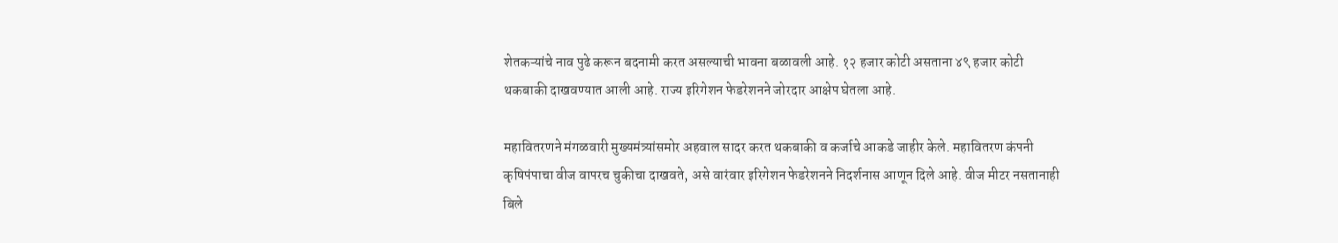शेतकऱ्यांचे नाव पुढे करून बदनामी करत असल्याची भावना बळावली आहे. १२ हजार कोटी असताना ४९ हजार कोटी थकबाकी दाखवण्यात आली आहे. राज्य इरिगेशन फेडरेशनने जोरदार आक्षेप घेतला आहे.

महावितरणने मंगळवारी मुख्यमंत्र्यांसमोर अहवाल सादर करत थकबाकी व कर्जाचे आकडे जाहीर केले. महावितरण कंपनी कृषिपंपाचा वीज वापरच चुकीचा दाखवते, असे वारंवार इरिगेशन फेडरेशनने निदर्शनास आणून दिले आहे. वीज मीटर नसतानाही बिले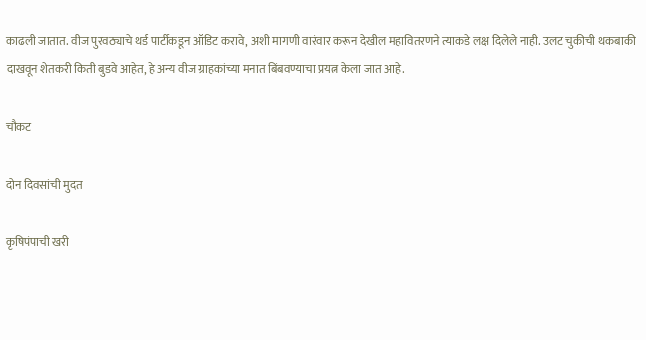काढली जातात. वीज पुरवठ्याचे थर्ड पार्टीकडून ऑडिट करावे, अशी मागणी वारंवार करून देखील महावितरणने त्याकडे लक्ष दिलेले नाही. उलट चुकीची थकबाकी दाखवून शेतकरी किती बुडवे आहेत, हे अन्य वीज ग्राहकांच्या मनात बिंबवण्याचा प्रयत्न केला जात आहे.

चौकट

दोन दिवसांची मुदत

कृषिपंपाची खरी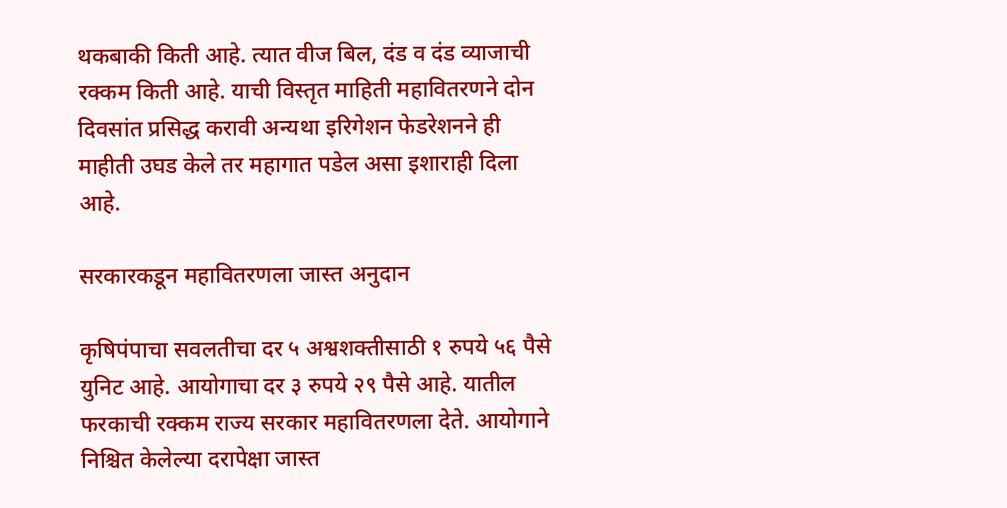थकबाकी किती आहे. त्यात वीज बिल, दंड व दंड व्याजाची रक्कम किती आहे. याची विस्तृत माहिती महावितरणने दोन दिवसांत प्रसिद्ध करावी अन्यथा इरिगेशन फेडरेशनने ही माहीती उघड केले तर महागात पडेल असा इशाराही दिला आहे.

सरकारकडून महावितरणला जास्त अनुदान

कृषिपंपाचा सवलतीचा दर ५ अश्वशक्तीसाठी १ रुपये ५६ पैसे युनिट आहे. आयोगाचा दर ३ रुपये २९ पैसे आहे. यातील फरकाची रक्कम राज्य सरकार महावितरणला देते. आयोगाने निश्चित केलेल्या दरापेक्षा जास्त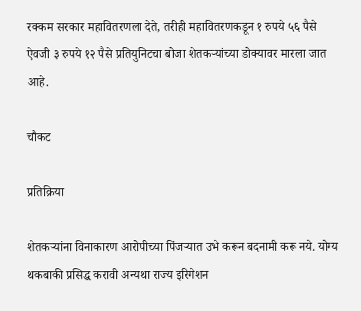रक्कम सरकार महावितरणला देते, तरीही महावितरणकडून १ रुपये ५६ पैसे ऐवजी ३ रुपये १२ पैसे प्रतियुनिटचा बोजा शेतकऱ्यांच्या डोक्यावर मारला जात आहे.

चौकट

प्रतिक्रिया

शेतकऱ्यांना विनाकारण आरोपीच्या पिंजऱ्यात उभे करून बदनामी करू नये. योग्य थकबाकी प्रसिद्ध करावी अन्यथा राज्य इरिगेशन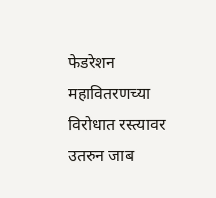फेडरेशन महावितरणच्या विरोधात रस्त्यावर उतरुन जाब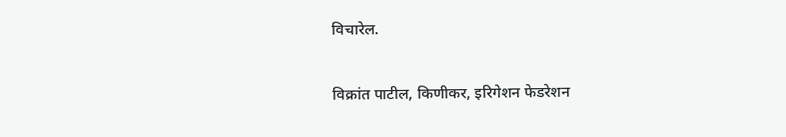विचारेल.

विक्रांत पाटील, किणीकर, इरिगेशन फेडरेशन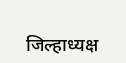जिल्हाध्यक्ष